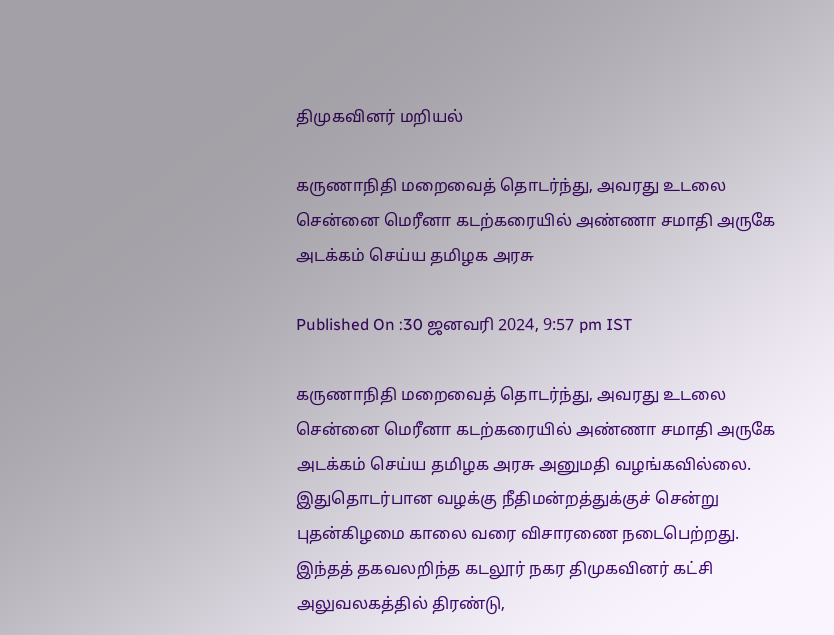திமுகவினர் மறியல்

கருணாநிதி மறைவைத் தொடர்ந்து, அவரது உடலை சென்னை மெரீனா கடற்கரையில் அண்ணா சமாதி அருகே அடக்கம் செய்ய தமிழக அரசு

Published On :30 ஜனவரி 2024, 9:57 pm IST

கருணாநிதி மறைவைத் தொடர்ந்து, அவரது உடலை சென்னை மெரீனா கடற்கரையில் அண்ணா சமாதி அருகே அடக்கம் செய்ய தமிழக அரசு அனுமதி வழங்கவில்லை. இதுதொடர்பான வழக்கு நீதிமன்றத்துக்குச் சென்று புதன்கிழமை காலை வரை விசாரணை நடைபெற்றது.
இந்தத் தகவலறிந்த கடலூர் நகர திமுகவினர் கட்சி அலுவலகத்தில் திரண்டு,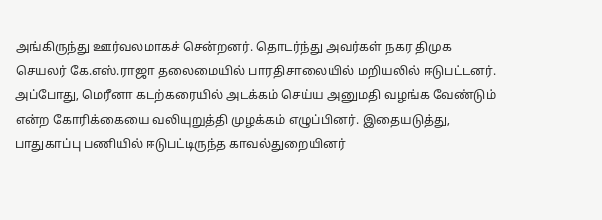அங்கிருந்து ஊர்வலமாகச் சென்றனர். தொடர்ந்து அவர்கள் நகர திமுக செயலர் கே.எஸ்.ராஜா தலைமையில் பாரதிசாலையில் மறியலில் ஈடுபட்டனர். அப்போது, மெரீனா கடற்கரையில் அடக்கம் செய்ய அனுமதி வழங்க வேண்டும் என்ற கோரிக்கையை வலியுறுத்தி முழக்கம் எழுப்பினர். இதையடுத்து, பாதுகாப்பு பணியில் ஈடுபட்டிருந்த காவல்துறையினர்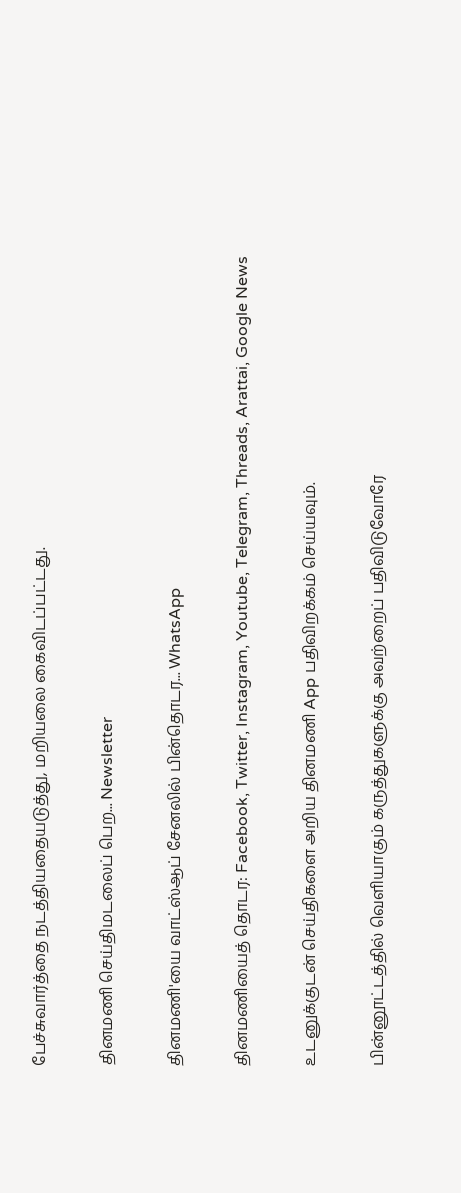பேச்சுவார்த்தை நடத்தியதையடுத்து, மறியலை கைவிடப்பட்டது.

தினமணி செய்திமடலைப் பெற... Newsletter

தினமணி'யை வாட்ஸ்ஆப் சேனலில் பின்தொடர... WhatsApp

தினமணியைத் தொடர: Facebook, Twitter, Instagram, Youtube, Telegram, Threads, Arattai, Google News

உடனுக்குடன் செய்திகளை அறிய தினமணி App பதிவிறக்கம் செய்யவும்.

பின்னூட்டத்தில் வெளியாகும் கருத்துகளுக்கு அவற்றைப் பதிவிடுவோரே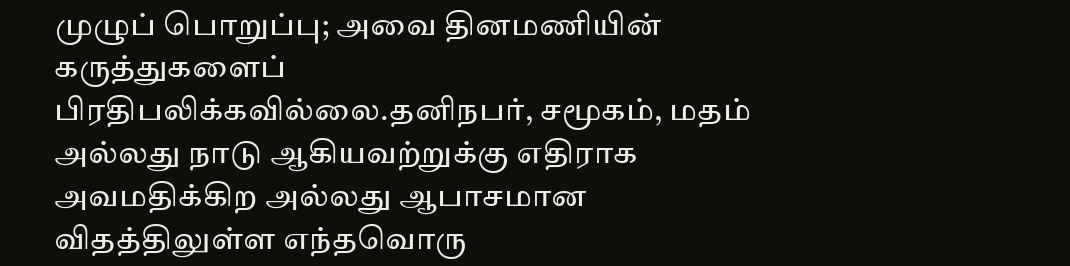முழுப் பொறுப்பு; அவை தினமணியின் கருத்துகளைப் பிரதிபலிக்கவில்லை.தனிநபர், சமூகம், மதம் அல்லது நாடு ஆகியவற்றுக்கு எதிராக அவமதிக்கிற அல்லது ஆபாசமான விதத்திலுள்ள எந்தவொரு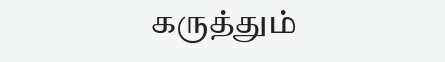கருத்தும்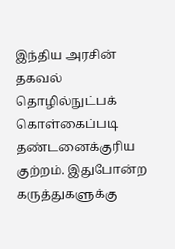இந்திய அரசின் தகவல் தொழில்நுட்பக் கொள்கைப்படி தண்டனைக்குரிய குற்றம். இதுபோன்ற கருத்துகளுக்கு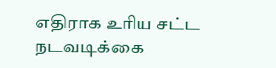எதிராக உரிய சட்ட நடவடிக்கை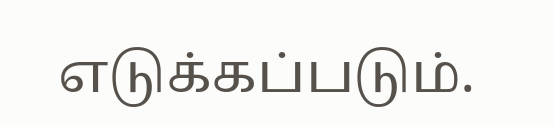எடுக்கப்படும்.